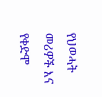የህወሓት መሪዎች እና የቀድሞ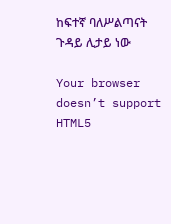ከፍተኛ ባለሥልጣናት ጉዳይ ሊታይ ነው

Your browser doesn’t support HTML5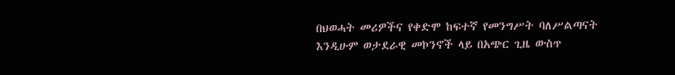በህወሓት መሪዎችና የቀድሞ ከፍተኛ የመንግሥት ባለሥልጣናት እንዲሁም ወታደራዊ መኮንኖች ላይ በአጭር ጊዜ ውስጥ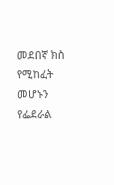መደበኛ ክስ የሚከፈት መሆኑን የፌደራል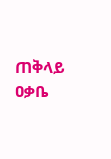ጠቅላይ ዐቃቤ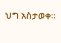ህግ አስታወቀ።